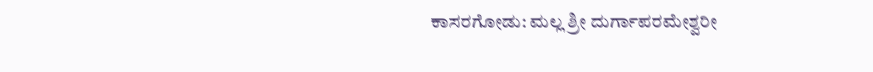ಕಾಸರಗೋಡು: ಮಲ್ಲ ಶ್ರೀ ದುರ್ಗಾಪರಮೇಶ್ವರೀ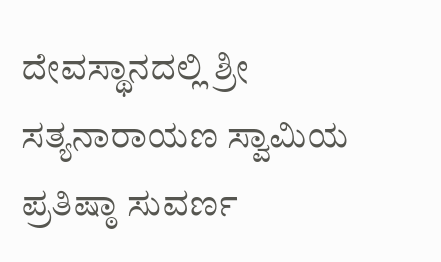ದೇವಸ್ಥಾನದಲ್ಲಿ ಶ್ರೀ ಸತ್ಯನಾರಾಯಣ ಸ್ವಾಮಿಯ ಪ್ರತಿಷ್ಠಾ ಸುವರ್ಣ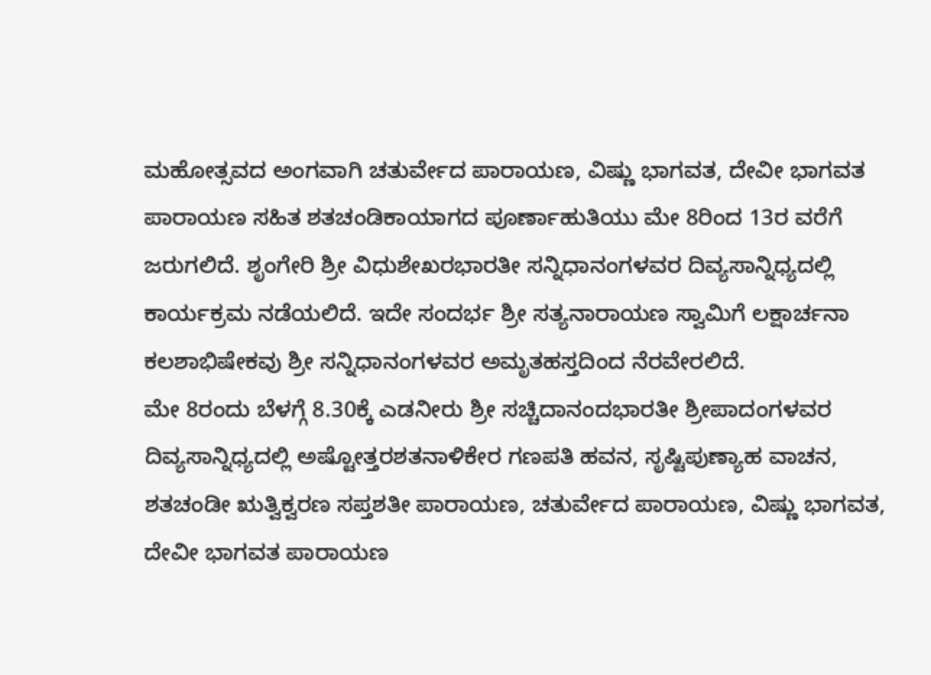ಮಹೋತ್ಸವದ ಅಂಗವಾಗಿ ಚತುರ್ವೇದ ಪಾರಾಯಣ, ವಿಷ್ಣು ಭಾಗವತ, ದೇವೀ ಭಾಗವತ ಪಾರಾಯಣ ಸಹಿತ ಶತಚಂಡಿಕಾಯಾಗದ ಪೂರ್ಣಾಹುತಿಯು ಮೇ 8ರಿಂದ 13ರ ವರೆಗೆ ಜರುಗಲಿದೆ. ಶೃಂಗೇರಿ ಶ್ರೀ ವಿಧುಶೇಖರಭಾರತೀ ಸನ್ನಿಧಾನಂಗಳವರ ದಿವ್ಯಸಾನ್ನಿಧ್ಯದಲ್ಲಿ ಕಾರ್ಯಕ್ರಮ ನಡೆಯಲಿದೆ. ಇದೇ ಸಂದರ್ಭ ಶ್ರೀ ಸತ್ಯನಾರಾಯಣ ಸ್ವಾಮಿಗೆ ಲಕ್ಷಾರ್ಚನಾ ಕಲಶಾಭಿಷೇಕವು ಶ್ರೀ ಸನ್ನಿಧಾನಂಗಳವರ ಅಮೃತಹಸ್ತದಿಂದ ನೆರವೇರಲಿದೆ.
ಮೇ 8ರಂದು ಬೆಳಗ್ಗೆ 8.30ಕ್ಕೆ ಎಡನೀರು ಶ್ರೀ ಸಚ್ಚಿದಾನಂದಭಾರತೀ ಶ್ರೀಪಾದಂಗಳವರ ದಿವ್ಯಸಾನ್ನಿಧ್ಯದಲ್ಲಿ ಅಷ್ಟೋತ್ತರಶತನಾಳಿಕೇರ ಗಣಪತಿ ಹವನ, ಸೃಷ್ಟಿಪುಣ್ಯಾಹ ವಾಚನ, ಶತಚಂಡೀ ಋತ್ವಿಕ್ವರಣ ಸಪ್ತಶತೀ ಪಾರಾಯಣ, ಚತುರ್ವೇದ ಪಾರಾಯಣ, ವಿಷ್ಣು ಭಾಗವತ, ದೇವೀ ಭಾಗವತ ಪಾರಾಯಣ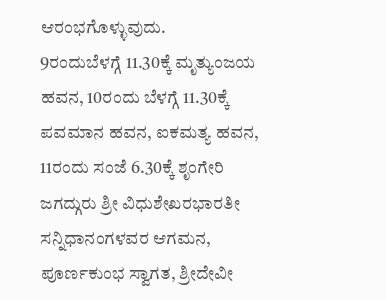ಆರಂಭಗೊಳ್ಳುವುದು.
9ರಂದುಬೆಳಗ್ಗೆ 11.30ಕ್ಕೆ ಮೃತ್ಯುಂಜಯ ಹವನ, 10ರಂದು ಬೆಳಗ್ಗೆ 11.30ಕ್ಕೆ ಪವಮಾನ ಹವನ, ಐಕಮತ್ಯ ಹವನ, 11ರಂದು ಸಂಜೆ 6.30ಕ್ಕೆ ಶೃಂಗೇರಿ ಜಗದ್ಗುರು ಶ್ರೀ ವಿಧುಶೇಖರಭಾರತೀ ಸನ್ನಿಧಾನಂಗಳವರ ಆಗಮನ, ಪೂರ್ಣಕುಂಭ ಸ್ವಾಗತ, ಶ್ರೀದೇವೀ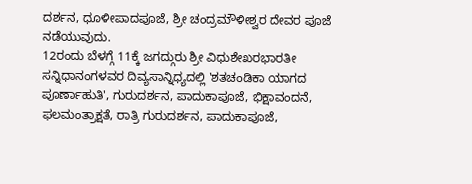ದರ್ಶನ, ಧೂಳೀಪಾದಪೂಜೆ, ಶ್ರೀ ಚಂದ್ರಮೌಳೀಶ್ವರ ದೇವರ ಪೂಜೆ ನಡೆಯುವುದು.
12ರಂದು ಬೆಳಗ್ಗೆ 11ಕ್ಕೆ ಜಗದ್ಗುರು ಶ್ರೀ ವಿಧುಶೇಖರಭಾರತೀ ಸನ್ನಿಧಾನಂಗಳವರ ದಿವ್ಯಸಾನ್ನಿಧ್ಯದಲ್ಲಿ 'ಶತಚಂಡಿಕಾ ಯಾಗದ ಪೂರ್ಣಾಹುತಿ', ಗುರುದರ್ಶನ, ಪಾದುಕಾಪೂಜೆ, ಭಿಕ್ಷಾವಂದನೆ, ಫಲಮಂತ್ರಾಕ್ಷತೆ, ರಾತ್ರಿ ಗುರುದರ್ಶನ, ಪಾದುಕಾಪೂಜೆ,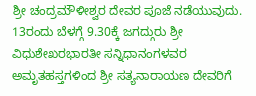ಶ್ರೀ ಚಂದ್ರಮೌಳೀಶ್ವರ ದೇವರ ಪೂಜೆ ನಡೆಯುವುದು.
13ರಂದು ಬೆಳಗ್ಗೆ 9.30ಕ್ಕೆ ಜಗದ್ಗುರು ಶ್ರೀ ವಿಧುಶೇಖರಭಾರತೀ ಸನ್ನಿಧಾನಂಗಳವರ ಅಮೃತಹಸ್ತಗಳಿಂದ ಶ್ರೀ ಸತ್ಯನಾರಾಯಣ ದೇವರಿಗೆ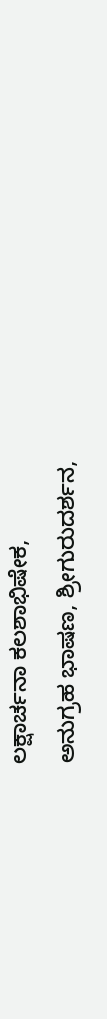ಲಕ್ಷಾರ್ಚನಾ ಕಲಶಾಭಿಷೇಕ,
ಅನುಗ್ರಹ ಭಾಷಣ, ಶ್ರೀಗುರುದರ್ಶನ,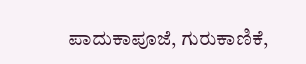ಪಾದುಕಾಪೂಜೆ, ಗುರುಕಾಣಿಕೆ,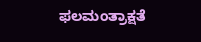ಫಲಮಂತ್ರಾಕ್ಷತೆ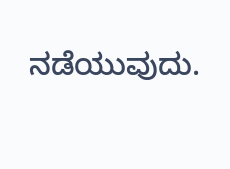ನಡೆಯುವುದು.